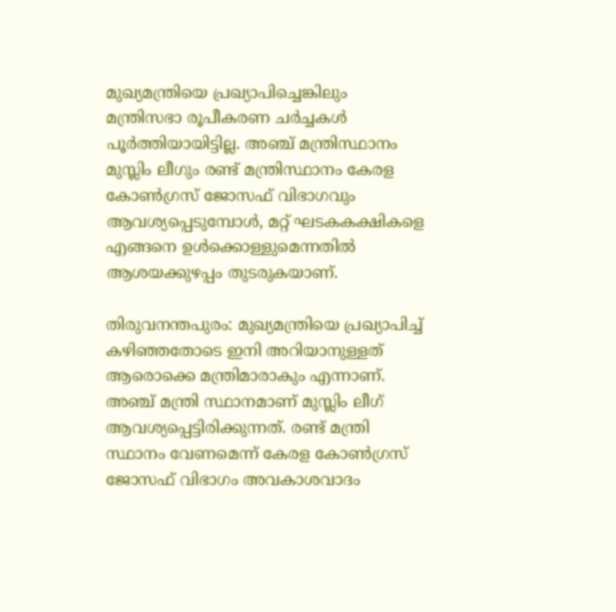മുഖ്യമന്ത്രിയെ പ്രഖ്യാപിച്ചെങ്കിലും മന്ത്രിസഭാ രൂപീകരണ ചർച്ചകൾ പൂർത്തിയായിട്ടില്ല. അഞ്ച് മന്ത്രിസ്ഥാനം മുസ്ലിം ലീഗും രണ്ട് മന്ത്രിസ്ഥാനം കേരള കോൺഗ്രസ് ജോസഫ് വിഭാഗവും ആവശ്യപ്പെടുമ്പോൾ, മറ്റ് ഘടകകക്ഷികളെ എങ്ങനെ ഉൾക്കൊള്ളുമെന്നതിൽ ആശയക്കുഴപ്പം തുടരുകയാണ്.

തിരുവനന്തപുരം: മുഖ്യമന്ത്രിയെ പ്രഖ്യാപിച്ച് കഴിഞ്ഞതോടെ ഇനി അറിയാനുള്ളത് ആരൊക്കെ മന്ത്രിമാരാകും എന്നാണ്. അഞ്ച് മന്ത്രി സ്ഥാനമാണ് മുസ്ലിം ലീഗ് ആവശ്യപ്പെട്ടിരിക്കുന്നത്. രണ്ട് മന്ത്രി സ്ഥാനം വേണമെന്ന് കേരള കോൺഗ്രസ് ജോസഫ് വിഭാഗം അവകാശവാദം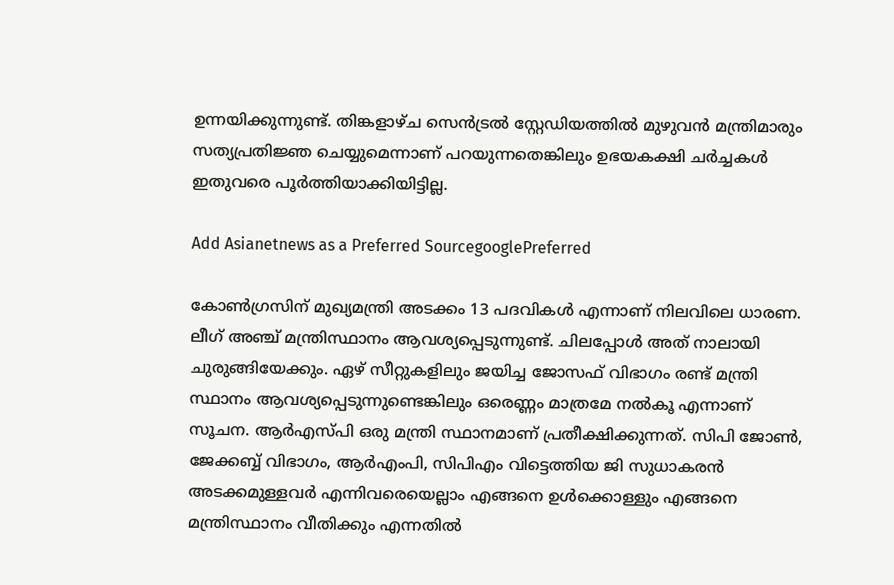ഉന്നയിക്കുന്നുണ്ട്. തിങ്കളാഴ്ച സെൻട്രൽ സ്റ്റേഡിയത്തിൽ മുഴുവൻ മന്ത്രിമാരും സത്യപ്രതിജ്ഞ ചെയ്യുമെന്നാണ് പറയുന്നതെങ്കിലും ഉഭയകക്ഷി ചർച്ചകൾ ഇതുവരെ പൂർത്തിയാക്കിയിട്ടില്ല.

Add Asianetnews as a Preferred SourcegooglePreferred

കോണ്‍‌ഗ്രസിന് മുഖ്യമന്ത്രി അടക്കം 13 പദവികൾ എന്നാണ് നിലവിലെ ധാരണ. ലീഗ് അഞ്ച് മന്ത്രിസ്ഥാനം ആവശ്യപ്പെടുന്നുണ്ട്. ചിലപ്പോൾ അത് നാലായി ചുരുങ്ങിയേക്കും. ഏഴ് സീറ്റുകളിലും ജയിച്ച ജോസഫ് വിഭാഗം രണ്ട് മന്ത്രി സ്ഥാനം ആവശ്യപ്പെടുന്നുണ്ടെങ്കിലും ഒരെണ്ണം മാത്രമേ നൽകൂ എന്നാണ് സൂചന. ആർഎസ്പി ഒരു മന്ത്രി സ്ഥാനമാണ് പ്രതീക്ഷിക്കുന്നത്. സിപി ജോണ്‍, ജേക്കബ്ബ് വിഭാഗം, ആർഎംപി, സിപിഎം വിട്ടെത്തിയ ജി സുധാകരൻ അടക്കമുള്ളവർ എന്നിവരെയെല്ലാം എങ്ങനെ ഉൾക്കൊള്ളും എങ്ങനെ മന്ത്രിസ്ഥാനം വീതിക്കും എന്നതിൽ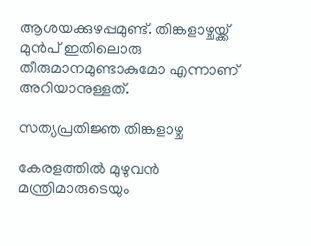ആശയക്കുഴപ്പമുണ്ട്. തിങ്കളാഴ്ചയ്ക്ക് മുൻപ് ഇതിലൊരു തീരുമാനമുണ്ടാകുമോ എന്നാണ് അറിയാനുള്ളത്.

സത്യപ്രതിജ്ഞ തിങ്കളാഴ്ച

കേരളത്തിൽ മുഴുവൻ മന്ത്രിമാരുടെയും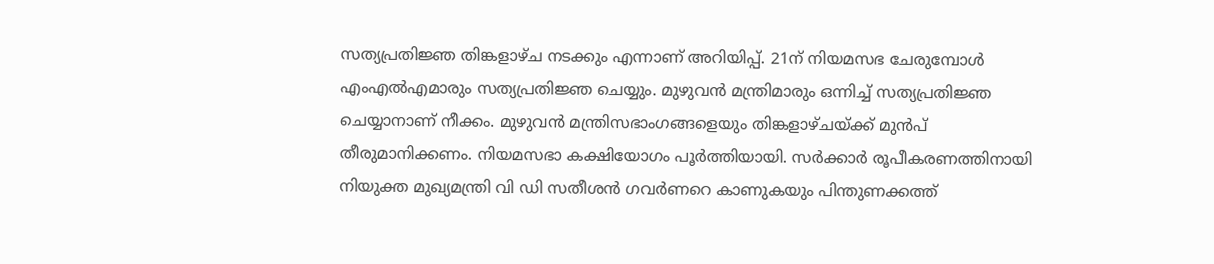സത്യപ്രതിജ്ഞ തിങ്കളാഴ്ച നടക്കും എന്നാണ് അറിയിപ്പ്. 21ന് നിയമസഭ ചേരുമ്പോള്‍ എംഎല്‍എമാരും സത്യപ്രതിജ്ഞ ചെയ്യും. മുഴുവൻ മന്ത്രിമാരും ഒന്നിച്ച് സത്യപ്രതിജ്ഞ ചെയ്യാനാണ് നീക്കം. മുഴുവൻ മന്ത്രിസഭാംഗങ്ങളെയും തിങ്കളാഴ്ചയ്ക്ക് മുൻപ് തീരുമാനിക്കണം. നിയമസഭാ കക്ഷിയോഗം പൂര്‍ത്തിയായി. സർക്കാർ രൂപീകരണത്തിനായി നിയുക്ത മുഖ്യമന്ത്രി വി ഡി സതീശൻ ഗവര്‍ണറെ കാണുകയും പിന്തുണക്കത്ത്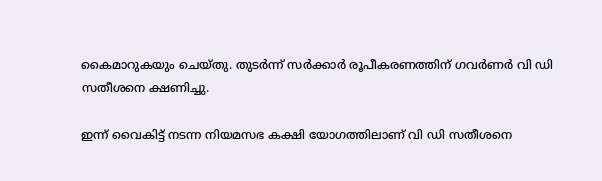കൈമാറുകയും ചെയ്തു. തുടർന്ന് സർക്കാർ രൂപീകരണത്തിന് ഗവർണർ വി ഡി സതീശനെ ക്ഷണിച്ചു.

ഇന്ന് വൈകിട്ട് നടന്ന നിയമസഭ കക്ഷി യോഗത്തിലാണ് വി ഡി സതീശനെ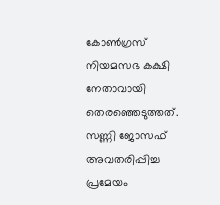കോൺഗ്രസ് നിയമസഭ കക്ഷി നേതാവായി തെരഞ്ഞെടുത്തത്. സണ്ണി ജോസഫ് അവതരിപ്പിച്ച പ്രമേയം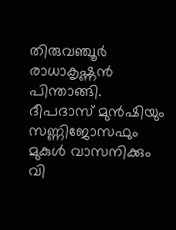തിരുവഞ്ചൂർ രാധാകൃഷ്ണൻ പിന്താങ്ങി. ദീപദാസ് മുൻഷിയും സണ്ണിജോസഫും മുകുൾ വാസനിക്കും വി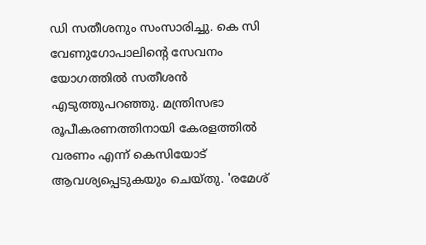ഡി സതീശനും സംസാരിച്ചു. കെ സി വേണുഗോപാലിൻ്റെ സേവനം യോഗത്തിൽ സതീശൻ എടുത്തുപറഞ്ഞു. മന്ത്രിസഭാ രൂപീകരണത്തിനായി കേരളത്തിൽ വരണം എന്ന് കെസിയോട് ആവശ്യപ്പെടുകയും ചെയ്തു. 'രമേശ്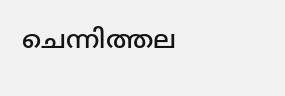ചെന്നിത്തല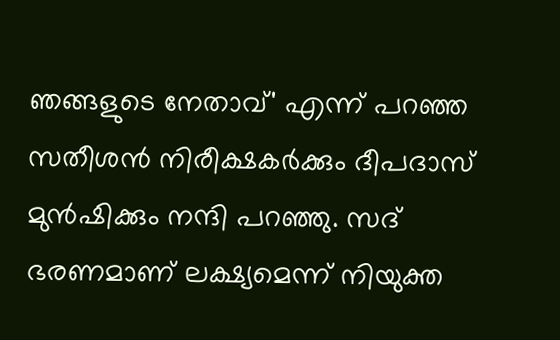ഞങ്ങളുടെ നേതാവ്' എന്ന് പറഞ്ഞ സതീശൻ നിരീക്ഷകർക്കും ദീപദാസ് മുൻഷിക്കും നന്ദി പറഞ്ഞു. സദ് ഭരണമാണ് ലക്ഷ്യമെന്ന് നിയുക്ത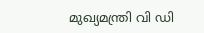മുഖ്യമന്ത്രി വി ഡി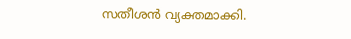സതീശൻ വ്യക്തമാക്കി.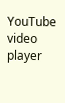YouTube video player